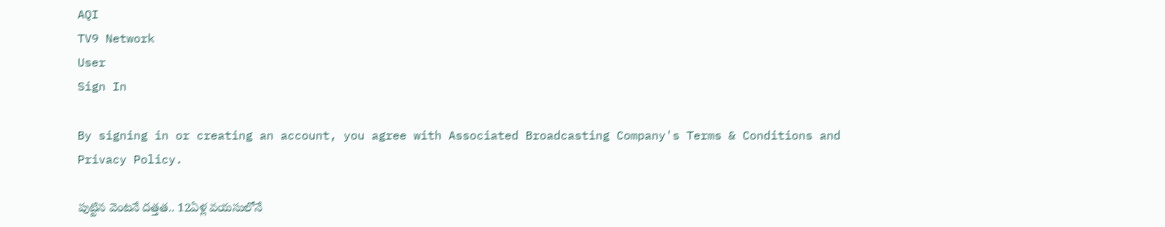AQI
TV9 Network
User
Sign In

By signing in or creating an account, you agree with Associated Broadcasting Company's Terms & Conditions and Privacy Policy.

పుట్టిన వెంటనే దత్తత.. 12ఏళ్ల వయసులోనే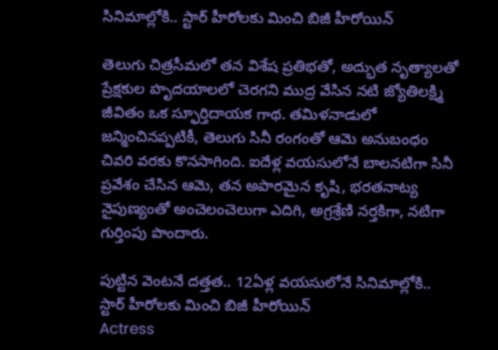సినిమాల్లోకి.. స్టార్ హీరోలకు మించి బిజీ హీరోయిన్

తెలుగు చిత్రసీమలో తన విశేష ప్రతిభతో, అద్భుత నృత్యాలతో ప్రేక్షకుల హృదయాలలో చెరగని ముద్ర వేసిన నటి జ్యోతిలక్ష్మి జీవితం ఒక స్ఫూర్తిదాయక గాథ. తమిళనాడులో జన్మించినప్పటికీ, తెలుగు సినీ రంగంతో ఆమె అనుబంధం చివరి వరకు కొనసాగింది. ఐదేళ్ల వయసులోనే బాలనటిగా సినీ ప్రవేశం చేసిన ఆమె, తన అపారమైన కృషి, భరతనాట్య నైపుణ్యంతో అంచెలంచెలుగా ఎదిగి, అగ్రశ్రేణి నర్తకిగా, నటిగా గుర్తింపు పొందారు.

పుట్టిన వెంటనే దత్తత.. 12ఏళ్ల వయసులోనే సినిమాల్లోకి.. స్టార్ హీరోలకు మించి బిజీ హీరోయిన్
Actress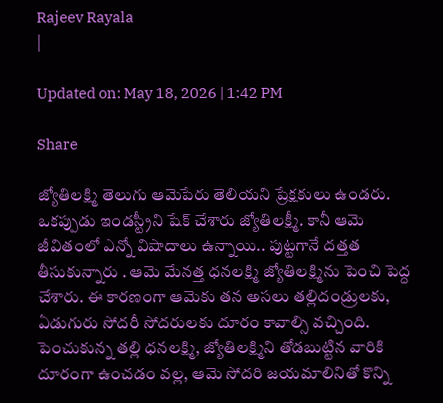Rajeev Rayala
|

Updated on: May 18, 2026 | 1:42 PM

Share

జ్యోతిలక్ష్మి తెలుగు ఆమెపేరు తెలియని ప్రేక్షకులు ఉండరు. ఒకప్పుడు ఇండస్ట్రీని షేక్ చేశారు జ్యోతిలక్ష్మీ. కానీ ఆమె జీవితంలో ఎన్నో విషాదాలు ఉన్నాయి.. పుట్టగానే దత్తత తీసుకున్నారు . ఆమె మేనత్త ధనలక్ష్మి జ్యోతిలక్ష్మిను పెంచి పెద్ద చేశారు. ఈ కారణంగా ఆమెకు తన అసలు తల్లిదండ్రులకు, ఏడుగురు సోదరీ సోదరులకు దూరం కావాల్సి వచ్చింది. పెంచుకున్న తల్లి ధనలక్ష్మి, జ్యోతిలక్ష్మిని తోడబుట్టిన వారికి దూరంగా ఉంచడం వల్ల, ఆమె సోదరి జయమాలినితో కొన్ని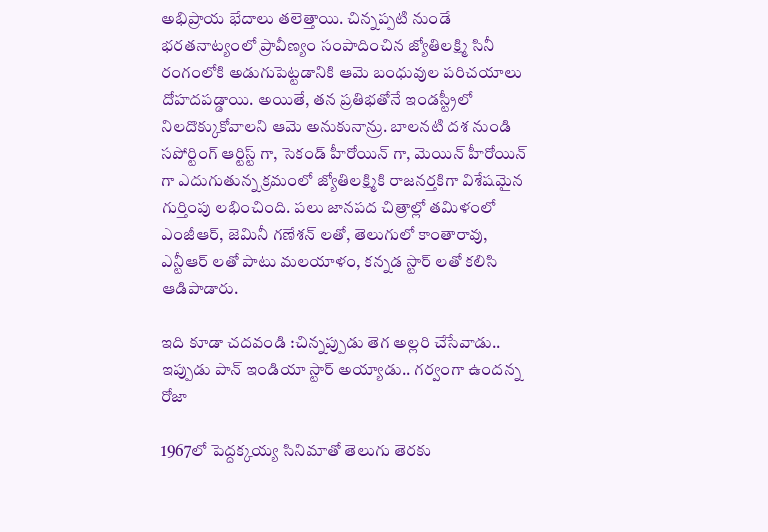అభిప్రాయ భేదాలు తలెత్తాయి. చిన్నప్పటి నుండే భరతనాట్యంలో ప్రావీణ్యం సంపాదించిన జ్యోతిలక్ష్మి సినీ రంగంలోకి అడుగుపెట్టడానికి ఆమె బంధువుల పరిచయాలు దోహదపడ్డాయి. అయితే, తన ప్రతిభతోనే ఇండస్ట్రీలో నిలదొక్కుకోవాలని ఆమె అనుకునాన్రు. బాలనటి దశ నుండి సపోర్టింగ్ ఆర్టిస్ట్ గా, సెకండ్ హీరోయిన్ గా, మెయిన్ హీరోయిన్ గా ఎదుగుతున్న క్రమంలో జ్యోతిలక్ష్మికి రాజనర్తకిగా విశేషమైన గుర్తింపు లభించింది. పలు జానపద చిత్రాల్లో తమిళంలో ఎంజీఆర్, జెమినీ గణేశన్ లతో, తెలుగులో కాంతారావు, ఎన్టీఆర్ లతో పాటు మలయాళం, కన్నడ స్టార్ లతో కలిసి ఆడిపాడారు.

ఇది కూడా చదవండి :చిన్నప్పుడు తెగ అల్లరి చేసేవాడు.. ఇప్పుడు పాన్ ఇండియా స్టార్ అయ్యాడు.. గర్వంగా ఉందన్న రోజా

1967లో పెద్దక్కయ్య సినిమాతో తెలుగు తెరకు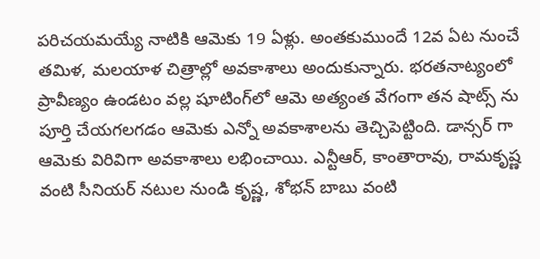పరిచయమయ్యే నాటికి ఆమెకు 19 ఏళ్లు. అంతకుముందే 12వ ఏట నుంచే తమిళ, మలయాళ చిత్రాల్లో అవకాశాలు అందుకున్నారు. భరతనాట్యంలో ప్రావీణ్యం ఉండటం వల్ల షూటింగ్‌లో ఆమె అత్యంత వేగంగా తన షాట్స్ ను పూర్తి చేయగలగడం ఆమెకు ఎన్నో అవకాశాలను తెచ్చిపెట్టింది. డాన్సర్ గా ఆమెకు విరివిగా అవకాశాలు లభించాయి. ఎన్టీఆర్, కాంతారావు, రామకృష్ణ వంటి సీనియర్ నటుల నుండి కృష్ణ, శోభన్ బాబు వంటి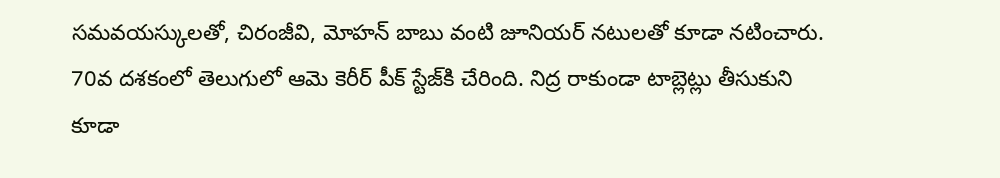సమవయస్కులతో, చిరంజీవి, మోహన్ బాబు వంటి జూనియర్ నటులతో కూడా నటించారు. 70వ దశకంలో తెలుగులో ఆమె కెరీర్ పీక్ స్టేజ్‌కి చేరింది. నిద్ర రాకుండా టాబ్లెట్లు తీసుకుని కూడా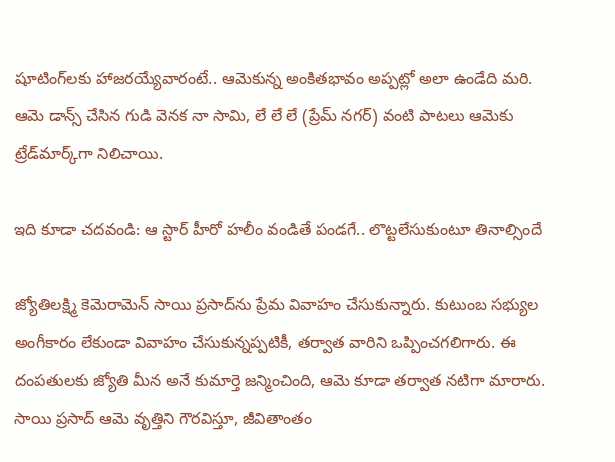షూటింగ్‌లకు హాజరయ్యేవారంటే.. ఆమెకున్న అంకితభావం అప్పట్లో అలా ఉండేది మరి. ఆమె డాన్స్ చేసిన గుడి వెనక నా సామి, లే లే లే (ప్రేమ్ నగర్) వంటి పాటలు ఆమెకు ట్రేడ్‌మార్క్‌గా నిలిచాయి.

ఇది కూడా చదవండి: ఆ స్టార్ హీరో హలీం వండితే పండగే.. లొట్టలేసుకుంటూ తినాల్సిందే

జ్యోతిలక్ష్మి కెమెరామెన్ సాయి ప్రసాద్‌ను ప్రేమ వివాహం చేసుకున్నారు. కుటుంబ సభ్యుల అంగీకారం లేకుండా వివాహం చేసుకున్నప్పటికీ, తర్వాత వారిని ఒప్పించగలిగారు. ఈ దంపతులకు జ్యోతి మీన అనే కుమార్తె జన్మించింది, ఆమె కూడా తర్వాత నటిగా మారారు. సాయి ప్రసాద్ ఆమె వృత్తిని గౌరవిస్తూ, జీవితాంతం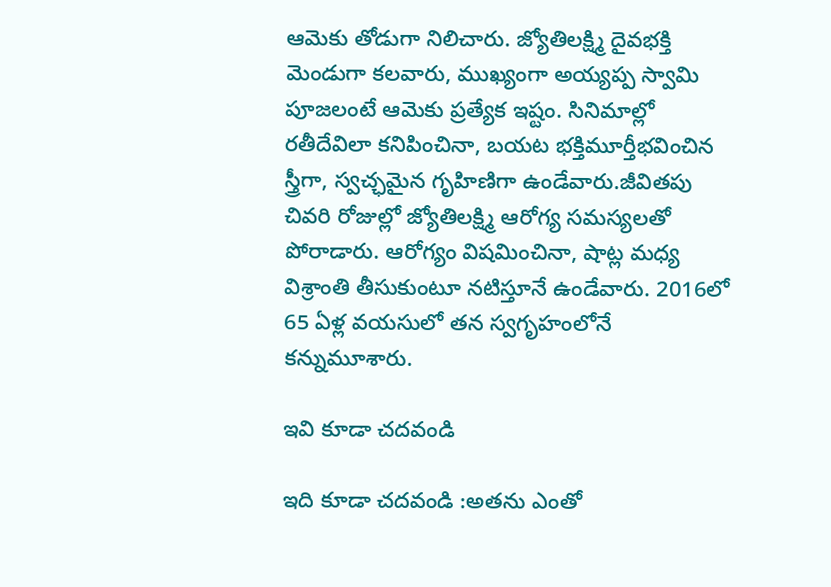ఆమెకు తోడుగా నిలిచారు. జ్యోతిలక్ష్మి దైవభక్తి మెండుగా కలవారు, ముఖ్యంగా అయ్యప్ప స్వామి పూజలంటే ఆమెకు ప్రత్యేక ఇష్టం. సినిమాల్లో రతీదేవిలా కనిపించినా, బయట భక్తిమూర్తీభవించిన స్త్రీగా, స్వచ్ఛమైన గృహిణిగా ఉండేవారు.జీవితపు చివరి రోజుల్లో జ్యోతిలక్ష్మి ఆరోగ్య సమస్యలతో పోరాడారు. ఆరోగ్యం విషమించినా, షాట్ల మధ్య విశ్రాంతి తీసుకుంటూ నటిస్తూనే ఉండేవారు. 2016లో 65 ఏళ్ల వయసులో తన స్వగృహంలోనే కన్నుమూశారు.

ఇవి కూడా చదవండి

ఇది కూడా చదవండి :అతను ఎంతో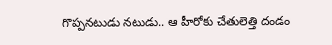గొప్పనటుడు నటుడు.. ఆ హీరోకు చేతులెత్తి దండం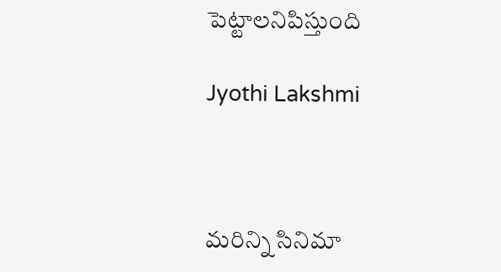పెట్టాలనిపిస్తుంది

Jyothi Lakshmi



మరిన్ని సినిమా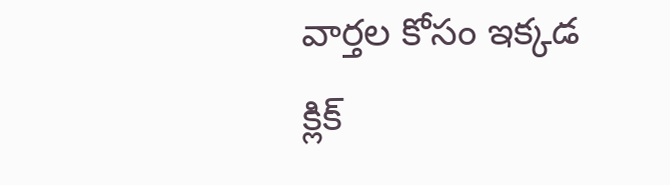వార్తల కోసం ఇక్కడ క్లిక్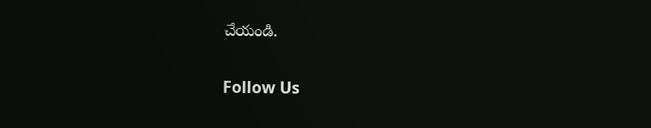చేయండి.

Follow Us